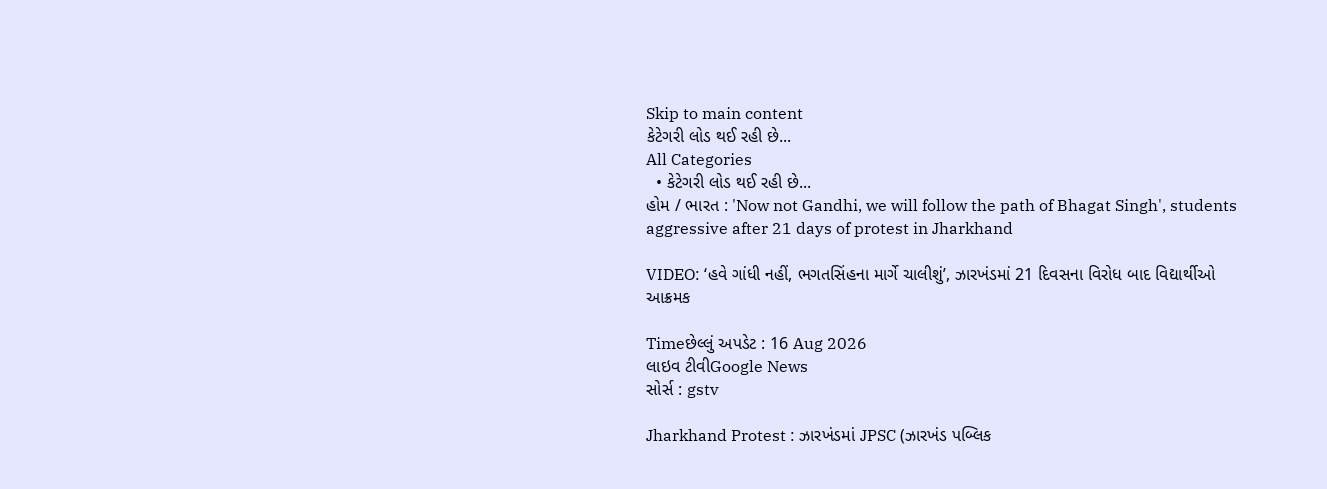Skip to main content
કેટેગરી લોડ થઈ રહી છે...
All Categories
  • કેટેગરી લોડ થઈ રહી છે...
હોમ / ભારત : 'Now not Gandhi, we will follow the path of Bhagat Singh', students aggressive after 21 days of protest in Jharkhand

VIDEO: ‘હવે ગાંધી નહીં, ભગતસિંહના માર્ગે ચાલીશું’, ઝારખંડમાં 21 દિવસના વિરોધ બાદ વિદ્યાર્થીઓ આક્રમક

Timeછેલ્લું અપડેટ : 16 Aug 2026
લાઇવ ટીવીGoogle News
સોર્સ : gstv

Jharkhand Protest : ઝારખંડમાં JPSC (ઝારખંડ પબ્લિક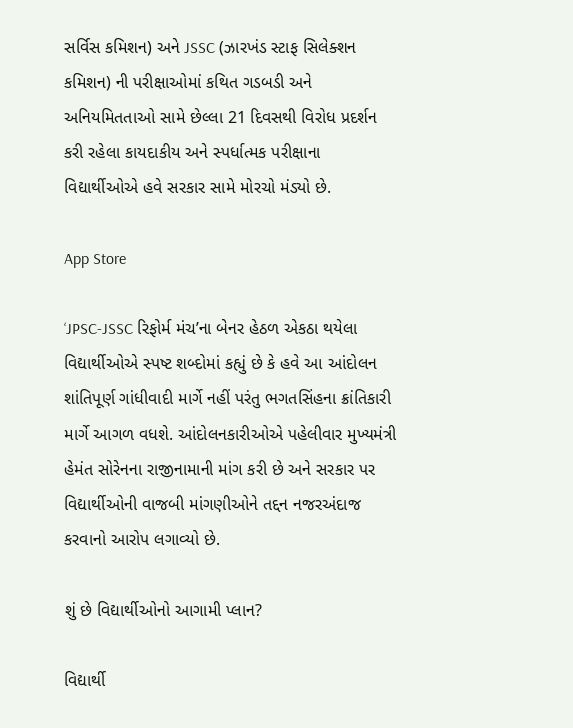સર્વિસ કમિશન) અને JSSC (ઝારખંડ સ્ટાફ સિલેક્શન કમિશન) ની પરીક્ષાઓમાં કથિત ગડબડી અને અનિયમિતતાઓ સામે છેલ્લા 21 દિવસથી વિરોધ પ્રદર્શન કરી રહેલા કાયદાકીય અને સ્પર્ધાત્મક પરીક્ષાના વિદ્યાર્થીઓએ હવે સરકાર સામે મોરચો મંડ્યો છે.

App Store

‘JPSC-JSSC રિફોર્મ મંચ’ના બેનર હેઠળ એકઠા થયેલા વિદ્યાર્થીઓએ સ્પષ્ટ શબ્દોમાં કહ્યું છે કે હવે આ આંદોલન શાંતિપૂર્ણ ગાંધીવાદી માર્ગે નહીં પરંતુ ભગતસિંહના ક્રાંતિકારી માર્ગે આગળ વધશે. આંદોલનકારીઓએ પહેલીવાર મુખ્યમંત્રી હેમંત સોરેનના રાજીનામાની માંગ કરી છે અને સરકાર પર વિદ્યાર્થીઓની વાજબી માંગણીઓને તદ્દન નજરઅંદાજ કરવાનો આરોપ લગાવ્યો છે.

શું છે વિદ્યાર્થીઓનો આગામી પ્લાન?

વિદ્યાર્થી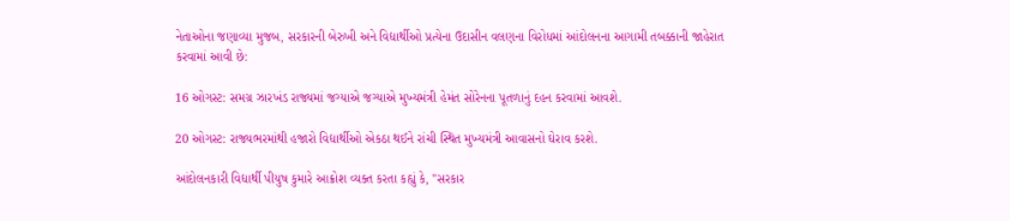નેતાઓના જણાવ્યા મુજબ, સરકારની બેરુખી અને વિદ્યાર્થીઓ પ્રત્યેના ઉદાસીન વલણના વિરોધમાં આંદોલનના આગામી તબક્કાની જાહેરાત કરવામાં આવી છે:

16 ઓગસ્ટ: સમગ્ર ઝારખંડ રાજ્યમાં જગ્યાએ જગ્યાએ મુખ્યમંત્રી હેમંત સોરેનના પૂતળાનું દહન કરવામાં આવશે.

20 ઓગસ્ટ: રાજ્યભરમાંથી હજારો વિદ્યાર્થીઓ એકઠા થઈને રાંચી સ્થિત મુખ્યમંત્રી આવાસનો ઘેરાવ કરશે.

આંદોલનકારી વિદ્યાર્થી પીયુષ કુમારે આક્રોશ વ્યક્ત કરતા કહ્યું કે, "સરકાર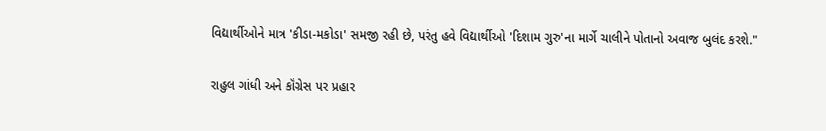વિદ્યાર્થીઓને માત્ર 'કીડા-મકોડા' સમજી રહી છે, પરંતુ હવે વિદ્યાર્થીઓ 'દિશામ ગુરુ'ના માર્ગે ચાલીને પોતાનો અવાજ બુલંદ કરશે."

રાહુલ ગાંધી અને કૉંગ્રેસ પર પ્રહાર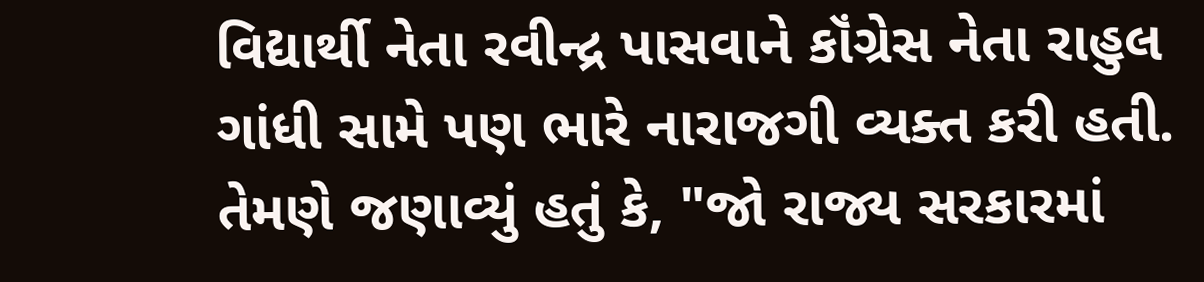વિદ્યાર્થી નેતા રવીન્દ્ર પાસવાને કૉંગ્રેસ નેતા રાહુલ ગાંધી સામે પણ ભારે નારાજગી વ્યક્ત કરી હતી. તેમણે જણાવ્યું હતું કે, "જો રાજ્ય સરકારમાં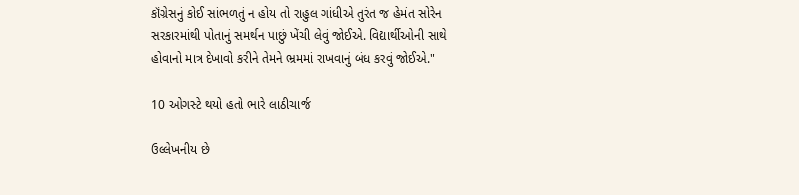કૉંગ્રેસનું કોઈ સાંભળતું ન હોય તો રાહુલ ગાંધીએ તુરંત જ હેમંત સોરેન સરકારમાંથી પોતાનું સમર્થન પાછું ખેંચી લેવું જોઈએ. વિદ્યાર્થીઓની સાથે હોવાનો માત્ર દેખાવો કરીને તેમને ભ્રમમાં રાખવાનું બંધ કરવું જોઈએ."

10 ઓગસ્ટે થયો હતો ભારે લાઠીચાર્જ

ઉલ્લેખનીય છે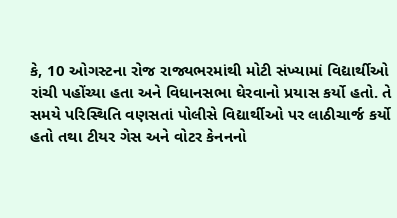કે, 10 ઓગસ્ટના રોજ રાજ્યભરમાંથી મોટી સંખ્યામાં વિદ્યાર્થીઓ રાંચી પહોંચ્યા હતા અને વિધાનસભા ઘેરવાનો પ્રયાસ કર્યો હતો. તે સમયે પરિસ્થિતિ વણસતાં પોલીસે વિદ્યાર્થીઓ પર લાઠીચાર્જ કર્યો હતો તથા ટીયર ગેસ અને વોટર કેનનનો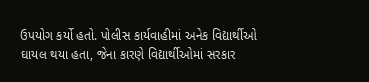ઉપયોગ કર્યો હતો. પોલીસ કાર્યવાહીમાં અનેક વિદ્યાર્થીઓ ઘાયલ થયા હતા, જેના કારણે વિદ્યાર્થીઓમાં સરકાર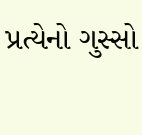પ્રત્યેનો ગુસ્સો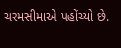ચરમસીમાએ પહોંચ્યો છે.